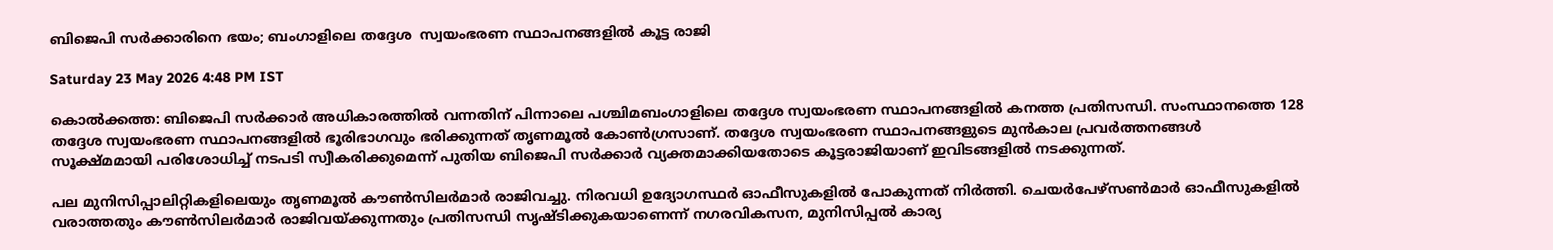ബിജെപി സർക്കാരിനെ ഭയം; ബംഗാളിലെ തദ്ദേശ  സ്വയംഭരണ സ്ഥാപനങ്ങളിൽ കൂട്ട രാജി

Saturday 23 May 2026 4:48 PM IST

കൊൽക്കത്ത: ബിജെപി സർക്കാർ അധികാരത്തിൽ വന്നതിന് പിന്നാലെ പശ്ചിമബംഗാളിലെ തദ്ദേശ സ്വയംഭരണ സ്ഥാപനങ്ങളിൽ കനത്ത പ്രതിസന്ധി. സംസ്ഥാനത്തെ 128 തദ്ദേശ സ്വയംഭരണ സ്ഥാപനങ്ങളിൽ ഭൂരിഭാഗവും ഭരിക്കുന്നത് തൃണമൂൽ കോൺഗ്രസാണ്. തദ്ദേശ സ്വയംഭരണ സ്ഥാപനങ്ങളുടെ മുൻകാല പ്രവർത്തനങ്ങൾ സൂക്ഷ്മമായി പരിശോധിച്ച് നടപടി സ്വീകരിക്കുമെന്ന് പുതിയ ബിജെപി സർക്കാർ വ്യക്തമാക്കിയതോടെ കൂട്ടരാജിയാണ് ഇവിടങ്ങളിൽ നടക്കുന്നത്.

പല മുനിസിപ്പാലിറ്റികളിലെയും തൃണമൂൽ കൗൺസിലർമാർ രാജിവച്ചു. നിരവധി ഉദ്യോഗസ്ഥർ ഓഫീസുകളിൽ പോകുന്നത് നിർത്തി. ചെയർപേഴ്‌സൺമാർ ഓഫീസുകളിൽ വരാത്തതും കൗൺസിലർമാർ രാജിവയ്ക്കുന്നതും പ്രതിസന്ധി സൃഷ്ടിക്കുകയാണെന്ന് നഗരവികസന, മുനിസിപ്പൽ കാര്യ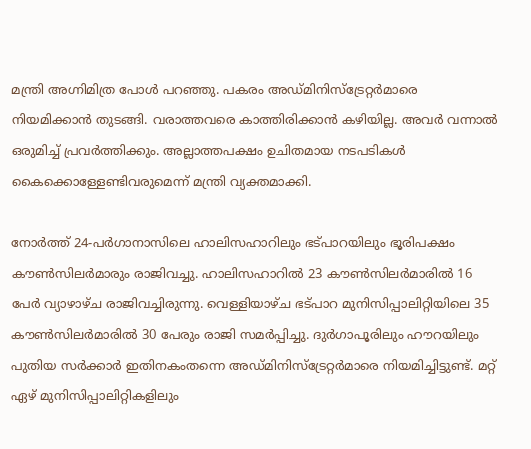മന്ത്രി അഗ്നിമിത്ര പോൾ പറഞ്ഞു. പകരം അഡ്മിനിസ്ട്രേറ്റർമാരെ നിയമിക്കാൻ തുടങ്ങി. വരാത്തവരെ കാത്തിരിക്കാൻ കഴിയില്ല. അവർ വന്നാൽ ഒരുമിച്ച് പ്രവർത്തിക്കും. അല്ലാത്തപക്ഷം ഉചിതമായ നടപടികൾ കൈക്കൊള്ളേണ്ടിവരുമെന്ന് മന്ത്രി വ്യക്തമാക്കി.

നോർത്ത് 24-പർഗാനാസിലെ ഹാലിസഹാറിലും ഭട്‌പാറയിലും ഭൂരിപക്ഷം കൗൺസിലർമാരും രാജിവച്ചു. ഹാലിസഹാറിൽ 23 കൗൺസിലർമാരിൽ 16 പേർ വ്യാഴാഴ്ച രാജിവച്ചിരുന്നു. വെള്ളിയാഴ്ച ഭട്‌പാറ മുനിസിപ്പാലിറ്റിയിലെ 35 കൗൺസിലർമാരിൽ 30 പേരും രാജി സമർപ്പിച്ചു. ദുർഗാപൂരിലും ഹൗറയിലും പുതിയ സർക്കാർ ഇതിനകംതന്നെ അഡ്മിനിസ്ട്രേറ്റർമാരെ നിയമിച്ചിട്ടുണ്ട്. മറ്റ് ഏഴ് മുനിസിപ്പാലിറ്റികളിലും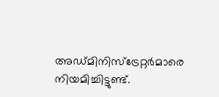അഡ്മിനിസ്ട്രേറ്റർമാരെ നിയമിച്ചിട്ടുണ്ട്.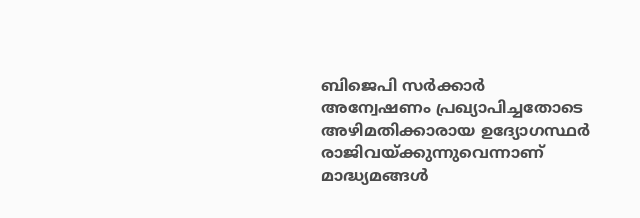ബിജെപി സർക്കാർ അന്വേഷണം പ്രഖ്യാപിച്ചതോടെ അഴിമതിക്കാരായ ഉദ്യോഗസ്ഥർ രാജിവയ്ക്കുന്നുവെന്നാണ് മാദ്ധ്യമങ്ങൾ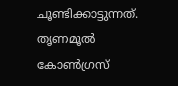ചൂണ്ടിക്കാട്ടുന്നത്. തൃണമൂൽ കോൺഗ്രസ്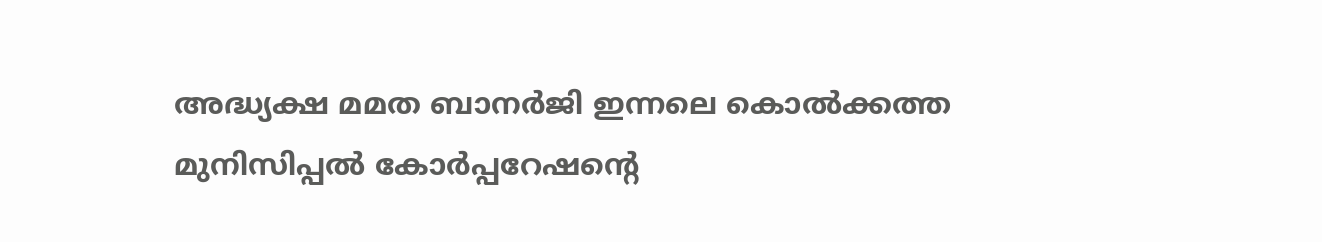അദ്ധ്യക്ഷ മമത ബാനർജി ഇന്നലെ കൊൽക്കത്ത മുനിസിപ്പൽ കോർപ്പറേഷന്റെ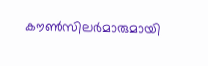കൗൺസിലർമാരുമായി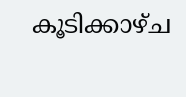കൂടിക്കാഴ്ച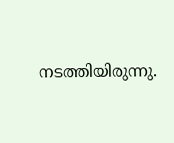നടത്തിയിരുന്നു.